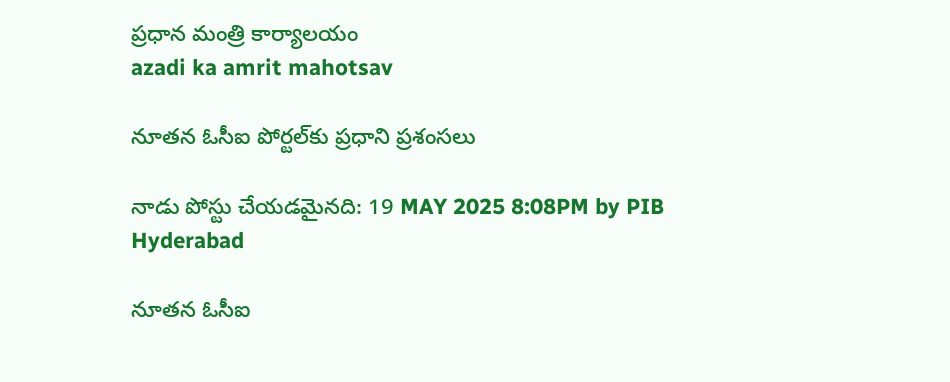ప్రధాన మంత్రి కార్యాలయం
azadi ka amrit mahotsav

నూతన ఓసీఐ పోర్టల్‌కు ప్రధాని ప్రశంసలు

నాడు పోస్టు చేయడమైనది: 19 MAY 2025 8:08PM by PIB Hyderabad

నూతన ఓసీఐ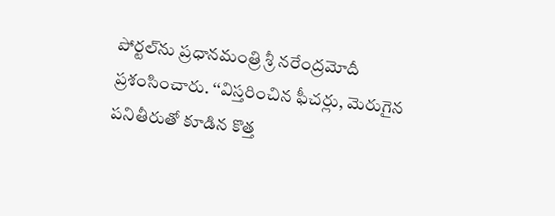పోర్టల్‌ను ప్రధానమంత్రి శ్రీ నరేంద్రమోదీ ప్రశంసించారు. ‘‘విస్తరించిన ఫీచర్లు, మెరుగైన పనితీరుతో కూడిన కొత్త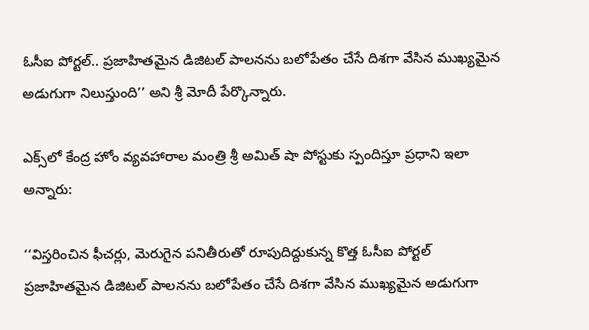ఓసీఐ పోర్టల్.. ప్రజాహితమైన డిజిటల్ పాలనను బలోపేతం చేసే దిశగా వేసిన ముఖ్యమైన అడుగుగా నిలుస్తుంది’’ అని శ్రీ మోదీ పేర్కొన్నారు.

ఎక్స్‌లో కేంద్ర హోం వ్యవహారాల మంత్రి శ్రీ అమిత్ షా పోస్టుకు స్పందిస్తూ ప్రధాని ఇలా అన్నారు:

‘‘విస్తరించిన ఫీచర్లు, మెరుగైన పనితీరుతో రూపుదిద్దుకున్న కొత్త ఓసీఐ పోర్టల్ ప్రజాహితమైన డిజిటల్ పాలనను బలోపేతం చేసే దిశగా వేసిన ముఖ్యమైన అడుగుగా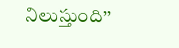నిలుస్తుంది’’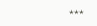***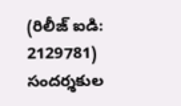(రిలీజ్ ఐడి: 2129781) సందర్శకుల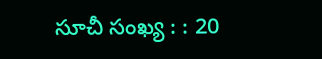సూచీ సంఖ్య : : 20